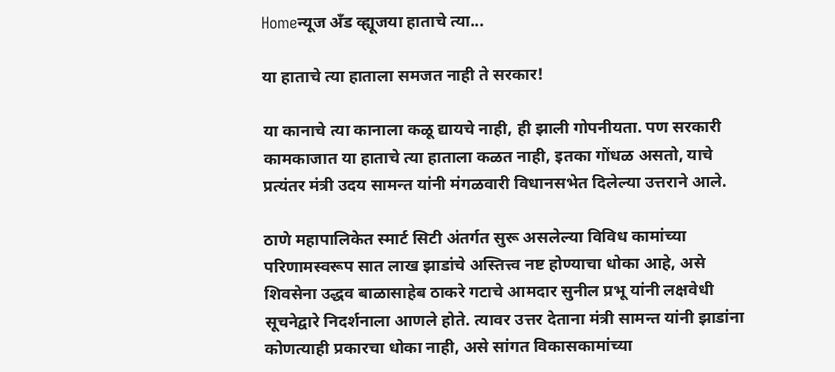Homeन्यूज अँड व्ह्यूजया हाताचे त्या...

या हाताचे त्या हाताला समजत नाही ते सरकार!

या कानाचे त्या कानाला कळू द्यायचे नाही, ही झाली गोपनीयता. पण सरकारी कामकाजात या हाताचे त्या हाताला कळत नाही, इतका गोंधळ असतो, याचे प्रत्यंतर मंत्री उदय सामन्त यांनी मंगळवारी विधानसभेत दिलेल्या उत्तराने आले.

ठाणे महापालिकेत स्मार्ट सिटी अंतर्गत सुरू असलेल्या विविध कामांच्या परिणामस्वरूप सात लाख झाडांचे अस्तित्त्व नष्ट होण्याचा धोका आहे, असे शिवसेना उद्धव बाळासाहेब ठाकरे गटाचे आमदार सुनील प्रभू यांनी लक्षवेधी सूचनेद्वारे निदर्शनाला आणले होते. त्यावर उत्तर देताना मंत्री सामन्त यांनी झाडांना कोणत्याही प्रकारचा धोका नाही, असे सांगत विकासकामांच्या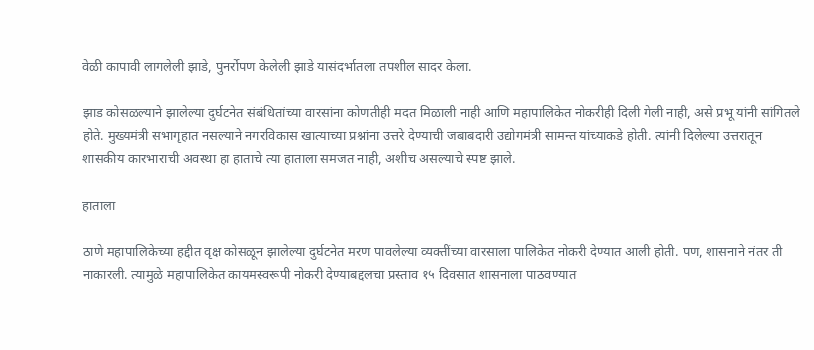वेळी कापावी लागलेली झाडे, पुनर्रोपण केलेली झाडे यासंदर्भातला तपशील सादर केला.

झाड कोसळल्याने झालेल्या दुर्घटनेत संबंधितांच्या वारसांना कोणतीही मदत मिळाली नाही आणि महापालिकेत नोकरीही दिली गेली नाही, असे प्रभू यांनी सांगितले होते. मुख्यमंत्री सभागृहात नसल्याने नगरविकास खात्याच्या प्रश्नांना उत्तरे देण्याची जबाबदारी उद्योगमंत्री सामन्त यांच्याकडे होती. त्यांनी दिलेल्या उत्तरातून शासकीय कारभाराची अवस्था हा हाताचे त्या हाताला समजत नाही, अशीच असल्याचे स्पष्ट झाले.

हाताला

ठाणे महापालिकेच्या हद्दीत वृक्ष कोसळून झालेल्या दुर्घटनेत मरण पावलेल्या व्यक्तींच्या वारसाला पालिकेत नोकरी देण्यात आली होती. पण, शासनाने नंतर ती नाकारली. त्यामुळे महापालिकेत कायमस्वरूपी नोकरी देण्याबद्दलचा प्रस्ताव १५ दिवसात शासनाला पाठवण्यात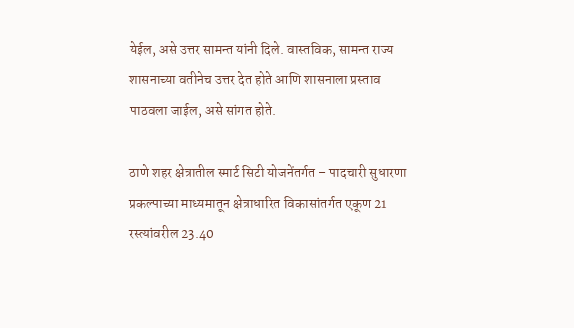येईल, असे उत्तर सामन्त यांनी दिले. वास्तविक, सामन्त राज्य शासनाच्या वतीनेच उत्तर देत होते आणि शासनाला प्रस्ताव पाठवला जाईल, असे सांगत होते.

ठाणे शहर क्षेत्रातील स्मार्ट सिटी योजनेंतर्गत – पादचारी सुधारणा प्रकल्पाच्या माध्यमातून क्षेत्राधारित विकासांतर्गत एकूण 21 रस्त्यांवरील 23.40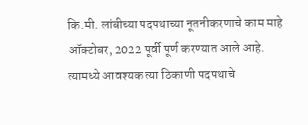कि.मी. लांबीच्या पदपथाच्या नूतनीकरणाचे काम माहे ऑक्टोबर, 2022 पूर्वी पूर्ण करण्यात आले आहे. त्यामध्ये आवश्यक त्या ठिकाणी पदपथाचे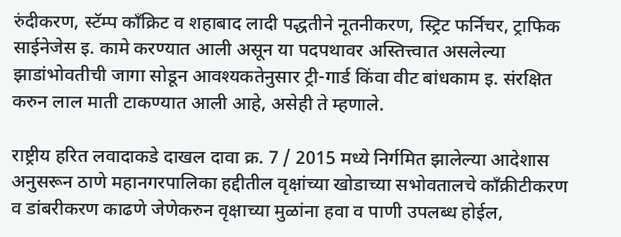रुंदीकरण, स्टॅम्प काँक्रिट व शहाबाद लादी पद्धतीने नूतनीकरण, स्ट्रिट फर्निचर, ट्राफिक साईनेजेस इ. कामे करण्यात आली असून या पदपथावर अस्तित्त्वात असलेल्या झाडांभोवतीची जागा सोडून आवश्यकतेनुसार ट्री-गार्ड किंवा वीट बांधकाम इ. संरक्षित करुन लाल माती टाकण्यात आली आहे, असेही ते म्हणाले.

राष्ट्रीय हरित लवादाकडे दाखल दावा क्र. 7 / 2015 मध्ये निर्गमित झालेल्या आदेशास अनुसरून ठाणे महानगरपालिका हद्दीतील वृक्षांच्या खोडाच्या सभोवतालचे काँक्रीटीकरण व डांबरीकरण काढणे जेणेकरुन वृक्षाच्या मुळांना हवा व पाणी उपलब्ध होईल,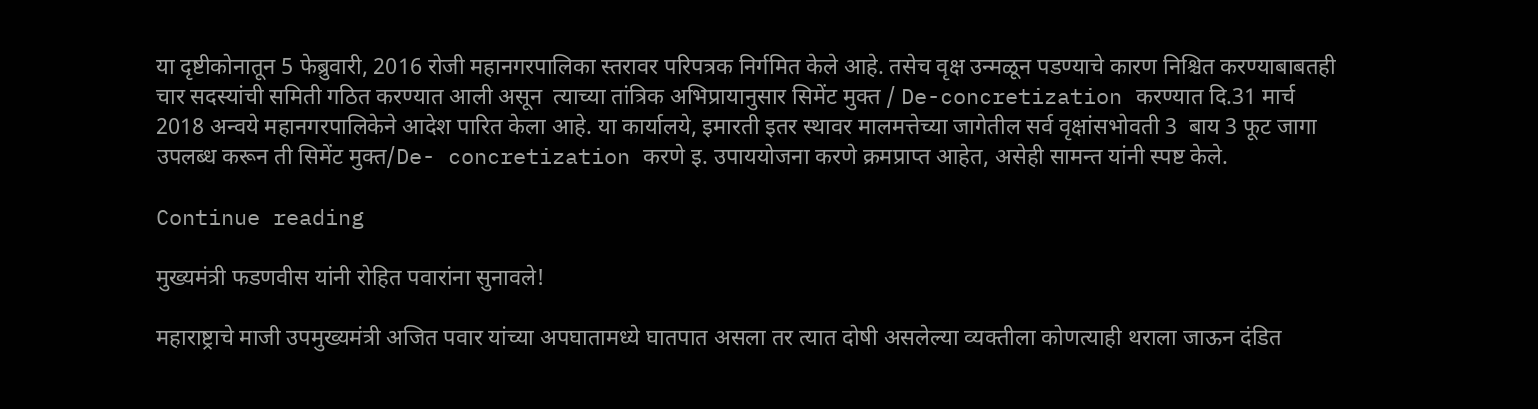या दृष्टीकोनातून 5 फेब्रुवारी, 2016 रोजी महानगरपालिका स्तरावर परिपत्रक निर्गमित केले आहे. तसेच वृक्ष उन्मळून पडण्याचे कारण निश्चित करण्याबाबतही चार सदस्यांची समिती गठित करण्यात आली असून  त्याच्या तांत्रिक अभिप्रायानुसार सिमेंट मुक्त / De-concretization करण्यात दि.31 मार्च 2018 अन्वये महानगरपालिकेने आदेश पारित केला आहे. या कार्यालये, इमारती इतर स्थावर मालमत्तेच्या जागेतील सर्व वृक्षांसभोवती 3  बाय 3 फूट जागा उपलब्ध करून ती सिमेंट मुक्त/De- concretization करणे इ. उपाययोजना करणे क्रमप्राप्त आहेत, असेही सामन्त यांनी स्पष्ट केले.

Continue reading

मुख्यमंत्री फडणवीस यांनी रोहित पवारांना सुनावले!

महाराष्ट्राचे माजी उपमुख्यमंत्री अजित पवार यांच्या अपघातामध्ये घातपात असला तर त्यात दोषी असलेल्या व्यक्तीला कोणत्याही थराला जाऊन दंडित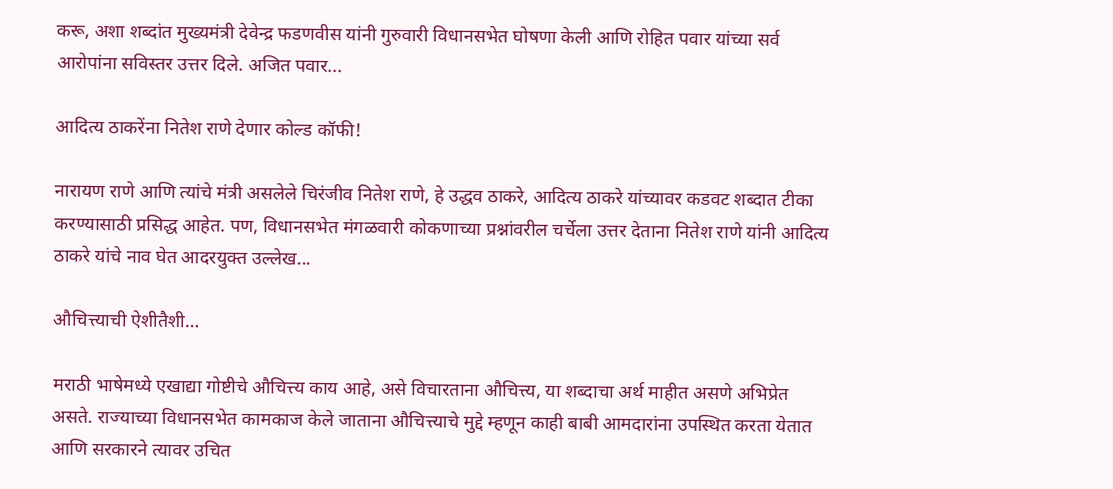करू, अशा शब्दांत मुख्यमंत्री देवेन्द्र फडणवीस यांनी गुरुवारी विधानसभेत घोषणा केली आणि रोहित पवार यांच्या सर्व आरोपांना सविस्तर उत्तर दिले. अजित पवार...

आदित्य ठाकरेंना नितेश राणे देणार कोल्ड कॉफी!

नारायण राणे आणि त्यांचे मंत्री असलेले चिरंजीव नितेश राणे, हे उद्धव ठाकरे, आदित्य ठाकरे यांच्यावर कडवट शब्दात टीका करण्यासाठी प्रसिद्ध आहेत. पण, विधानसभेत मंगळवारी कोकणाच्या प्रश्नांवरील चर्चेला उत्तर देताना नितेश राणे यांनी आदित्य ठाकरे यांचे नाव घेत आदरयुक्त उल्लेख...

औचित्त्याची ऐशीतैशी…

मराठी भाषेमध्ये एखाद्या गोष्टीचे औचित्त्य काय आहे, असे विचारताना औचित्त्य, या शब्दाचा अर्थ माहीत असणे अभिप्रेत असते. राज्याच्या विधानसभेत कामकाज केले जाताना औचित्त्याचे मुद्दे म्हणून काही बाबी आमदारांना उपस्थित करता येतात आणि सरकारने त्यावर उचित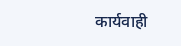कार्यवाही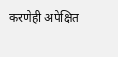करणेही अपेक्षित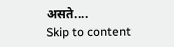असते....
Skip to content